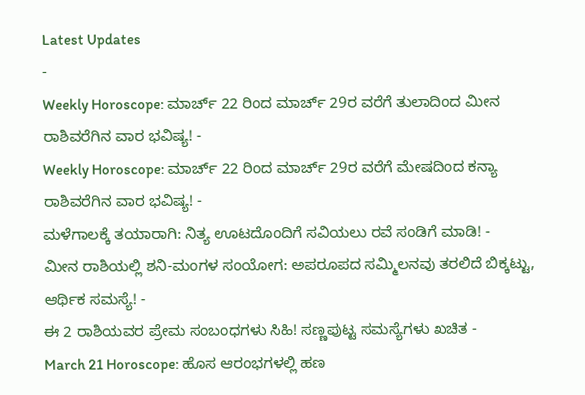Latest Updates
-
Weekly Horoscope: ಮಾರ್ಚ್ 22 ರಿಂದ ಮಾರ್ಚ್ 29ರ ವರೆಗೆ ತುಲಾದಿಂದ ಮೀನ ರಾಶಿವರೆಗಿನ ವಾರ ಭವಿಷ್ಯ! -
Weekly Horoscope: ಮಾರ್ಚ್ 22 ರಿಂದ ಮಾರ್ಚ್ 29ರ ವರೆಗೆ ಮೇಷದಿಂದ ಕನ್ಯಾ ರಾಶಿವರೆಗಿನ ವಾರ ಭವಿಷ್ಯ! -
ಮಳೆಗಾಲಕ್ಕೆ ತಯಾರಾಗಿ: ನಿತ್ಯ ಊಟದೊಂದಿಗೆ ಸವಿಯಲು ರವೆ ಸಂಡಿಗೆ ಮಾಡಿ! -
ಮೀನ ರಾಶಿಯಲ್ಲಿ ಶನಿ-ಮಂಗಳ ಸಂಯೋಗ: ಅಪರೂಪದ ಸಮ್ಮಿಲನವು ತರಲಿದೆ ಬಿಕ್ಕಟ್ಟು, ಆರ್ಥಿಕ ಸಮಸ್ಯೆ! -
ಈ 2 ರಾಶಿಯವರ ಪ್ರೇಮ ಸಂಬಂಧಗಳು ಸಿಹಿ! ಸಣ್ಣಪುಟ್ಟ ಸಮಸ್ಯೆಗಳು ಖಚಿತ -
March 21 Horoscope: ಹೊಸ ಆರಂಭಗಳಲ್ಲಿ ಹಣ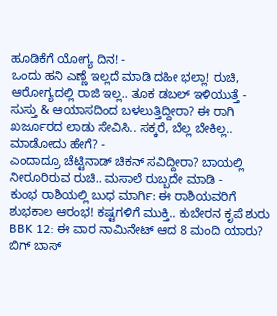ಹೂಡಿಕೆಗೆ ಯೋಗ್ಯ ದಿನ! -
ಒಂದು ಹನಿ ಎಣ್ಣೆ ಇಲ್ಲದೆ ಮಾಡಿ ದಹೀ ಭಲ್ಲಾ! ರುಚಿ, ಆರೋಗ್ಯದಲ್ಲಿ ರಾಜಿ ಇಲ್ಲ.. ತೂಕ ಡಬಲ್ ಇಳಿಯುತ್ತೆ -
ಸುಸ್ತು & ಆಯಾಸದಿಂದ ಬಳಲುತ್ತಿದ್ದೀರಾ? ಈ ರಾಗಿ ಖರ್ಜೂರದ ಲಾಡು ಸೇವಿಸಿ.. ಸಕ್ಕರೆ, ಬೆಲ್ಲ ಬೇಕಿಲ್ಲ.. ಮಾಡೋದು ಹೇಗೆ? -
ಎಂದಾದ್ರೂ ಚೆಟ್ಟಿನಾಡ್ ಚಿಕನ್ ಸವಿದ್ದೀರಾ? ಬಾಯಲ್ಲಿ ನೀರೂರಿರುವ ರುಚಿ.. ಮಸಾಲೆ ರುಬ್ಬದೇ ಮಾಡಿ -
ಕುಂಭ ರಾಶಿಯಲ್ಲಿ ಬುಧ ಮಾರ್ಗಿ: ಈ ರಾಶಿಯವರಿಗೆ ಶುಭಕಾಲ ಆರಂಭ! ಕಷ್ಟಗಳಿಗೆ ಮುಕ್ತಿ.. ಕುಬೇರನ ಕೃಪೆ ಶುರು
BBK 12: ಈ ವಾರ ನಾಮಿನೇಟ್ ಆದ 8 ಮಂದಿ ಯಾರು? ಬಿಗ್ ಬಾಸ್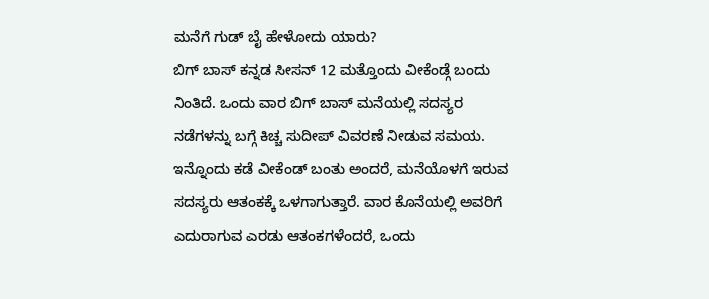ಮನೆಗೆ ಗುಡ್ ಬೈ ಹೇಳೋದು ಯಾರು?
ಬಿಗ್ ಬಾಸ್ ಕನ್ನಡ ಸೀಸನ್ 12 ಮತ್ತೊಂದು ವೀಕೆಂಡ್ಗೆ ಬಂದು ನಿಂತಿದೆ. ಒಂದು ವಾರ ಬಿಗ್ ಬಾಸ್ ಮನೆಯಲ್ಲಿ ಸದಸ್ಯರ ನಡೆಗಳನ್ನು ಬಗ್ಗೆ ಕಿಚ್ಚ ಸುದೀಪ್ ವಿವರಣೆ ನೀಡುವ ಸಮಯ. ಇನ್ನೊಂದು ಕಡೆ ವೀಕೆಂಡ್ ಬಂತು ಅಂದರೆ, ಮನೆಯೊಳಗೆ ಇರುವ ಸದಸ್ಯರು ಆತಂಕಕ್ಕೆ ಒಳಗಾಗುತ್ತಾರೆ. ವಾರ ಕೊನೆಯಲ್ಲಿ ಅವರಿಗೆ ಎದುರಾಗುವ ಎರಡು ಆತಂಕಗಳೆಂದರೆ, ಒಂದು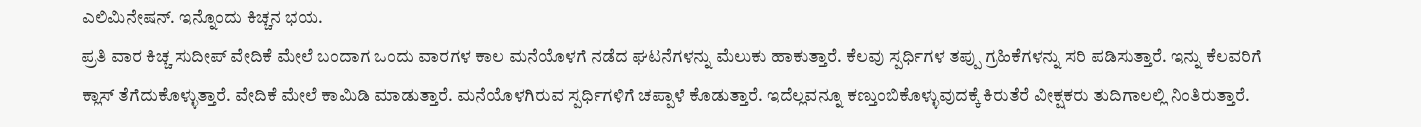ಎಲಿಮಿನೇಷನ್. ಇನ್ನೊಂದು ಕಿಚ್ಚನ ಭಯ.
ಪ್ರತಿ ವಾರ ಕಿಚ್ಚ ಸುದೀಪ್ ವೇದಿಕೆ ಮೇಲೆ ಬಂದಾಗ ಒಂದು ವಾರಗಳ ಕಾಲ ಮನೆಯೊಳಗೆ ನಡೆದ ಘಟನೆಗಳನ್ನು ಮೆಲುಕು ಹಾಕುತ್ತಾರೆ. ಕೆಲವು ಸ್ಪರ್ಧಿಗಳ ತಪ್ಪು ಗ್ರಹಿಕೆಗಳನ್ನು ಸರಿ ಪಡಿಸುತ್ತಾರೆ. ಇನ್ನು ಕೆಲವರಿಗೆ ಕ್ಲಾಸ್ ತೆಗೆದುಕೊಳ್ಳುತ್ತಾರೆ. ವೇದಿಕೆ ಮೇಲೆ ಕಾಮಿಡಿ ಮಾಡುತ್ತಾರೆ. ಮನೆಯೊಳಗಿರುವ ಸ್ಪರ್ಧಿಗಳಿಗೆ ಚಪ್ಪಾಳೆ ಕೊಡುತ್ತಾರೆ. ಇದೆಲ್ಲವನ್ನೂ ಕಣ್ತುಂಬಿಕೊಳ್ಳುವುದಕ್ಕೆ ಕಿರುತೆರೆ ವೀಕ್ಷಕರು ತುದಿಗಾಲಲ್ಲಿ ನಿಂತಿರುತ್ತಾರೆ.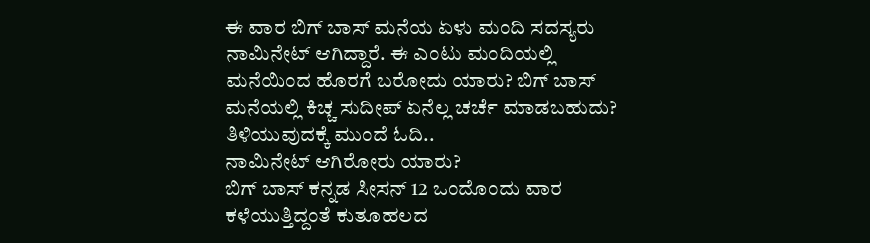ಈ ವಾರ ಬಿಗ್ ಬಾಸ್ ಮನೆಯ ಏಳು ಮಂದಿ ಸದಸ್ಯರು ನಾಮಿನೇಟ್ ಆಗಿದ್ದಾರೆ. ಈ ಎಂಟು ಮಂದಿಯಲ್ಲಿ ಮನೆಯಿಂದ ಹೊರಗೆ ಬರೋದು ಯಾರು? ಬಿಗ್ ಬಾಸ್ ಮನೆಯಲ್ಲಿ ಕಿಚ್ಚ ಸುದೀಪ್ ಏನೆಲ್ಲ ಚರ್ಚೆ ಮಾಡಬಹುದು? ತಿಳಿಯುವುದಕ್ಕೆ ಮುಂದೆ ಓದಿ..
ನಾಮಿನೇಟ್ ಆಗಿರೋರು ಯಾರು?
ಬಿಗ್ ಬಾಸ್ ಕನ್ನಡ ಸೀಸನ್ 12 ಒಂದೊಂದು ವಾರ ಕಳೆಯುತ್ತಿದ್ದಂತೆ ಕುತೂಹಲದ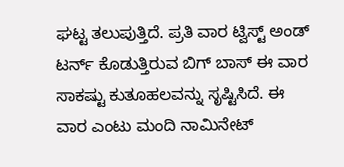ಘಟ್ಟ ತಲುಪುತ್ತಿದೆ. ಪ್ರತಿ ವಾರ ಟ್ವಿಸ್ಟ್ ಅಂಡ್ ಟರ್ನ್ ಕೊಡುತ್ತಿರುವ ಬಿಗ್ ಬಾಸ್ ಈ ವಾರ ಸಾಕಷ್ಟು ಕುತೂಹಲವನ್ನು ಸೃಷ್ಟಿಸಿದೆ. ಈ ವಾರ ಎಂಟು ಮಂದಿ ನಾಮಿನೇಟ್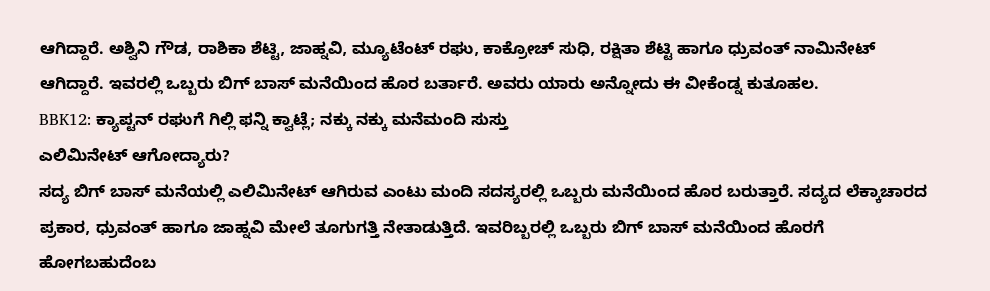ಆಗಿದ್ದಾರೆ. ಅಶ್ವಿನಿ ಗೌಡ, ರಾಶಿಕಾ ಶೆಟ್ಟಿ, ಜಾಹ್ನವಿ, ಮ್ಯೂಟೆಂಟ್ ರಘು, ಕಾಕ್ರೋಚ್ ಸುಧಿ, ರಕ್ಷಿತಾ ಶೆಟ್ಟಿ ಹಾಗೂ ಧ್ರುವಂತ್ ನಾಮಿನೇಟ್ ಆಗಿದ್ದಾರೆ. ಇವರಲ್ಲಿ ಒಬ್ಬರು ಬಿಗ್ ಬಾಸ್ ಮನೆಯಿಂದ ಹೊರ ಬರ್ತಾರೆ. ಅವರು ಯಾರು ಅನ್ನೋದು ಈ ವೀಕೆಂಡ್ನ ಕುತೂಹಲ.
BBK12: ಕ್ಯಾಪ್ಟನ್ ರಘುಗೆ ಗಿಲ್ಲಿ ಫನ್ನಿ ಕ್ವಾಟ್ಲೆ; ನಕ್ಕು ನಕ್ಕು ಮನೆಮಂದಿ ಸುಸ್ತು
ಎಲಿಮಿನೇಟ್ ಆಗೋದ್ಯಾರು?
ಸದ್ಯ ಬಿಗ್ ಬಾಸ್ ಮನೆಯಲ್ಲಿ ಎಲಿಮಿನೇಟ್ ಆಗಿರುವ ಎಂಟು ಮಂದಿ ಸದಸ್ಯರಲ್ಲಿ ಒಬ್ಬರು ಮನೆಯಿಂದ ಹೊರ ಬರುತ್ತಾರೆ. ಸದ್ಯದ ಲೆಕ್ಕಾಚಾರದ ಪ್ರಕಾರ, ಧ್ರುವಂತ್ ಹಾಗೂ ಜಾಹ್ನವಿ ಮೇಲೆ ತೂಗುಗತ್ತಿ ನೇತಾಡುತ್ತಿದೆ. ಇವರಿಬ್ಬರಲ್ಲಿ ಒಬ್ಬರು ಬಿಗ್ ಬಾಸ್ ಮನೆಯಿಂದ ಹೊರಗೆ ಹೋಗಬಹುದೆಂಬ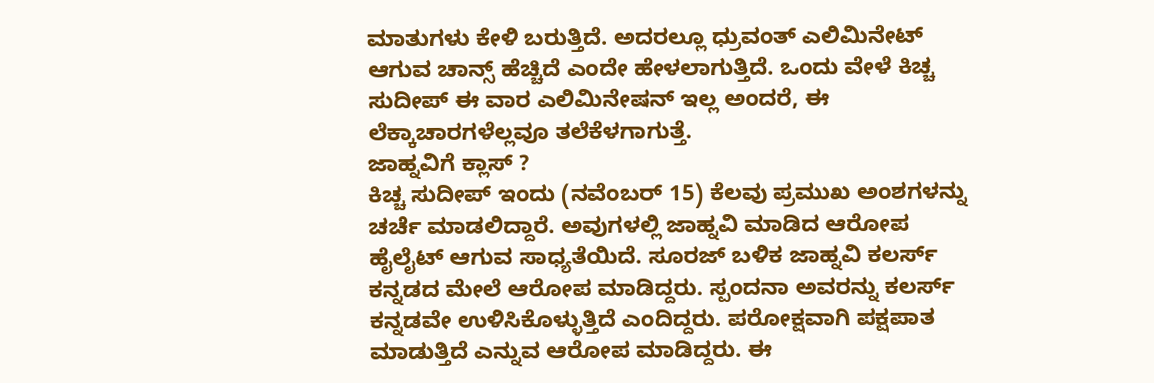ಮಾತುಗಳು ಕೇಳಿ ಬರುತ್ತಿದೆ. ಅದರಲ್ಲೂ ಧ್ರುವಂತ್ ಎಲಿಮಿನೇಟ್ ಆಗುವ ಚಾನ್ಸ್ ಹೆಚ್ಚಿದೆ ಎಂದೇ ಹೇಳಲಾಗುತ್ತಿದೆ. ಒಂದು ವೇಳೆ ಕಿಚ್ಚ ಸುದೀಪ್ ಈ ವಾರ ಎಲಿಮಿನೇಷನ್ ಇಲ್ಲ ಅಂದರೆ, ಈ ಲೆಕ್ಕಾಚಾರಗಳೆಲ್ಲವೂ ತಲೆಕೆಳಗಾಗುತ್ತೆ.
ಜಾಹ್ನವಿಗೆ ಕ್ಲಾಸ್ ?
ಕಿಚ್ಚ ಸುದೀಪ್ ಇಂದು (ನವೆಂಬರ್ 15) ಕೆಲವು ಪ್ರಮುಖ ಅಂಶಗಳನ್ನು ಚರ್ಚೆ ಮಾಡಲಿದ್ದಾರೆ. ಅವುಗಳಲ್ಲಿ ಜಾಹ್ನವಿ ಮಾಡಿದ ಆರೋಪ ಹೈಲೈಟ್ ಆಗುವ ಸಾಧ್ಯತೆಯಿದೆ. ಸೂರಜ್ ಬಳಿಕ ಜಾಹ್ನವಿ ಕಲರ್ಸ್ ಕನ್ನಡದ ಮೇಲೆ ಆರೋಪ ಮಾಡಿದ್ದರು. ಸ್ಪಂದನಾ ಅವರನ್ನು ಕಲರ್ಸ್ ಕನ್ನಡವೇ ಉಳಿಸಿಕೊಳ್ಳುತ್ತಿದೆ ಎಂದಿದ್ದರು. ಪರೋಕ್ಷವಾಗಿ ಪಕ್ಷಪಾತ ಮಾಡುತ್ತಿದೆ ಎನ್ನುವ ಆರೋಪ ಮಾಡಿದ್ದರು. ಈ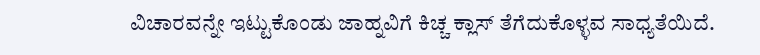ವಿಚಾರವನ್ನೇ ಇಟ್ಟುಕೊಂಡು ಜಾಹ್ನವಿಗೆ ಕಿಚ್ಚ ಕ್ಲಾಸ್ ತೆಗೆದುಕೊಳ್ಳವ ಸಾಧ್ಯತೆಯಿದೆ.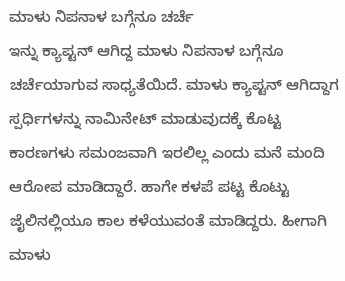ಮಾಳು ನಿಪನಾಳ ಬಗ್ಗೆನೂ ಚರ್ಚೆ
ಇನ್ನು ಕ್ಯಾಪ್ಟನ್ ಆಗಿದ್ದ ಮಾಳು ನಿಪನಾಳ ಬಗ್ಗೆನೂ ಚರ್ಚೆಯಾಗುವ ಸಾಧ್ಯತೆಯಿದೆ. ಮಾಳು ಕ್ಯಾಪ್ಟನ್ ಆಗಿದ್ದಾಗ ಸ್ಪರ್ಧಿಗಳನ್ನು ನಾಮಿನೇಟ್ ಮಾಡುವುದಕ್ಕೆ ಕೊಟ್ಟ ಕಾರಣಗಳು ಸಮಂಜವಾಗಿ ಇರಲಿಲ್ಲ ಎಂದು ಮನೆ ಮಂದಿ ಆರೋಪ ಮಾಡಿದ್ದಾರೆ. ಹಾಗೇ ಕಳಪೆ ಪಟ್ಟ ಕೊಟ್ಟು ಜೈಲಿನಲ್ಲಿಯೂ ಕಾಲ ಕಳೆಯುವಂತೆ ಮಾಡಿದ್ದರು. ಹೀಗಾಗಿ ಮಾಳು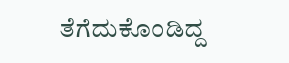ತೆಗೆದುಕೊಂಡಿದ್ದ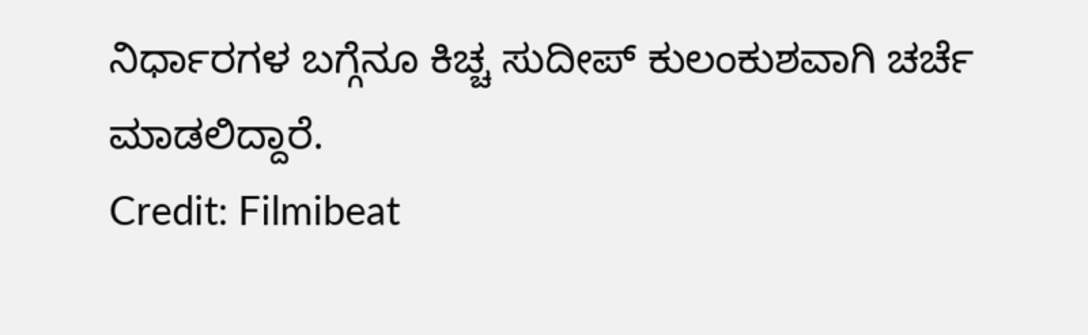ನಿರ್ಧಾರಗಳ ಬಗ್ಗೆನೂ ಕಿಚ್ಚ ಸುದೀಪ್ ಕುಲಂಕುಶವಾಗಿ ಚರ್ಚೆ ಮಾಡಲಿದ್ದಾರೆ.
Credit: Filmibeat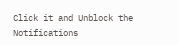Click it and Unblock the Notifications